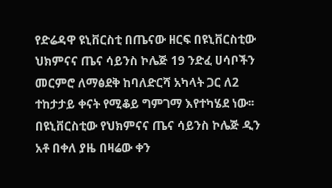የድሬዳዋ ዩኒቨርስቲ በጤናው ዘርፍ በዩኒቨርስቲው ህክምናና ጤና ሳይንስ ኮሌጅ 19 ንድፈ ሀሳቦችን መርምሮ ለማፅደቅ ከባለድርሻ አካላት ጋር ለ2 ተከታታይ ቀናት የሚቆይ ግምገማ እየተካሄደ ነው፡፡
በዩኒቨርስቲው የህክምናና ጤና ሳይንስ ኮሌጅ ዲን አቶ በቀለ ያዜ በዛሬው ቀን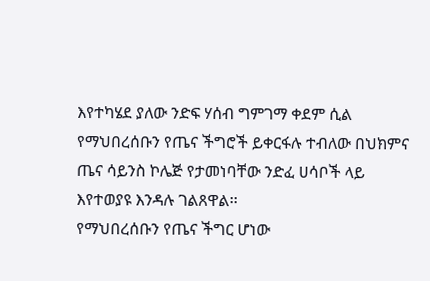እየተካሄደ ያለው ንድፍ ሃሰብ ግምገማ ቀደም ሲል የማህበረሰቡን የጤና ችግሮች ይቀርፋሉ ተብለው በህክምና ጤና ሳይንስ ኮሌጅ የታመነባቸው ንድፈ ሀሳቦች ላይ እየተወያዩ እንዳሉ ገልጸዋል፡፡
የማህበረሰቡን የጤና ችግር ሆነው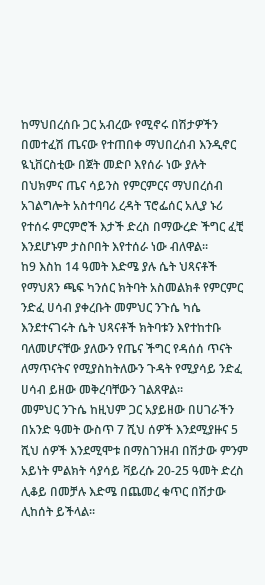ከማህበረሰቡ ጋር አብረው የሚኖሩ በሽታዎችን በመተፈሽ ጤናው የተጠበቀ ማህበረሰብ እንዲኖር ዪኒቨርስቲው በጀት መድቦ እየሰራ ነው ያሉት በህክምና ጤና ሳይንስ የምርምርና ማህበረሰብ አገልግሎት አስተባባሪ ረዳት ፕሮፌሰር አሊያ ኑሪ የተሰሩ ምርምሮች እታች ድረስ በማውረድ ችግር ፈቺ እንደሆኑም ታስቦበት እየተሰራ ነው ብለዋል፡፡
ከ9 እስከ 14 ዓመት እድሜ ያሉ ሴት ህጻናቶች የማህጸን ጫፍ ካንሰር ክትባት አስመልክቶ የምርምር ንድፈ ሀሳብ ያቀረቡት መምህር ንጉሴ ካሴ እንደተናገሩት ሴት ህጻናቶች ክትባቱን እየተከተቡ ባለመሆናቸው ያለውን የጤና ችግር የዳሰሰ ጥናት ለማጥናትና የሚያስከትለውን ጉዳት የሚያሳይ ንድፈ ሀሳብ ይዘው መቅረባቸውን ገልጸዋል፡፡
መምህር ንጉሴ ከዚህም ጋር አያይዘው በሀገራችን በአንድ ዓመት ውስጥ 7 ሺህ ሰዎች እንደሚያዙና 5 ሺህ ሰዎች እንደሚሞቱ በማስገንዘብ በሽታው ምንም አይነት ምልክት ሳያሳይ ቫይረሱ 20-25 ዓመት ድረስ ሊቆይ በመቻሉ እድሜ በጨመረ ቁጥር በሽታው ሊከሰት ይችላል፡፡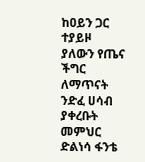ከዐይን ጋር ተያይዞ ያለውን የጤና ችግር ለማጥናት ንድፈ ሀሳብ ያቀረቡት መምህር ድልነሳ ፋንቴ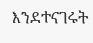እንደተናገሩት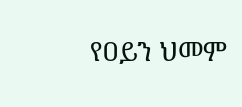የዐይን ህመም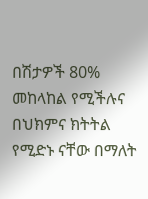በሽታዎች 80% መከላከል የሚችሉና በህክምና ክትትል የሚድኑ ናቸው በማለት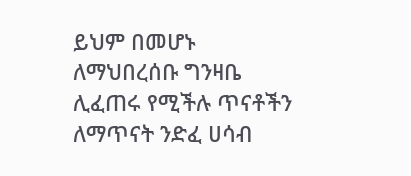ይህም በመሆኑ ለማህበረሰቡ ግንዛቤ ሊፈጠሩ የሚችሉ ጥናቶችን ለማጥናት ንድፈ ሀሳብ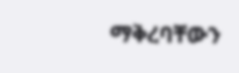ማቅረባቸውን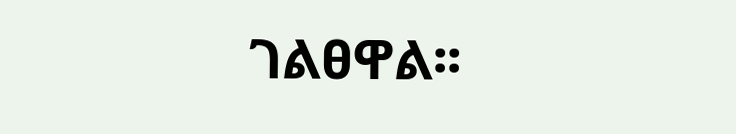ገልፀዋል፡፡